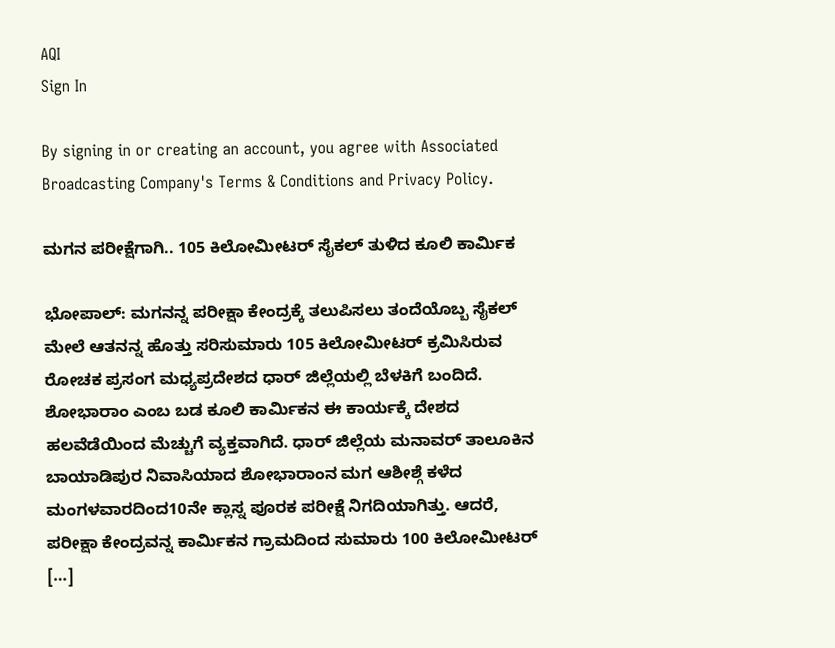AQI
Sign In

By signing in or creating an account, you agree with Associated Broadcasting Company's Terms & Conditions and Privacy Policy.

ಮಗನ ಪರೀಕ್ಷೆಗಾಗಿ.. 105 ಕಿಲೋಮೀಟರ್ ಸೈಕಲ್ ತುಳಿದ ಕೂಲಿ ಕಾರ್ಮಿಕ

ಭೋಪಾಲ್: ಮಗನನ್ನ ಪರೀಕ್ಷಾ ಕೇಂದ್ರಕ್ಕೆ ತಲುಪಿಸಲು ತಂದೆಯೊಬ್ಬ ಸೈಕಲ್ ಮೇಲೆ ಆತನನ್ನ ಹೊತ್ತು ಸರಿಸುಮಾರು 105 ಕಿಲೋಮೀಟರ್ ಕ್ರಮಿಸಿರುವ ರೋಚಕ ಪ್ರಸಂಗ ಮಧ್ಯಪ್ರದೇಶದ ಧಾರ್ ಜಿಲ್ಲೆಯಲ್ಲಿ ಬೆಳಕಿಗೆ ಬಂದಿದೆ. ಶೋಭಾರಾಂ ಎಂಬ ಬಡ ಕೂಲಿ ಕಾರ್ಮಿಕನ ಈ ಕಾರ್ಯಕ್ಕೆ ದೇಶದ ಹಲವೆಡೆಯಿಂದ ಮೆಚ್ಚುಗೆ ವ್ಯಕ್ತವಾಗಿದೆ. ಧಾರ್ ಜಿಲ್ಲೆಯ ಮನಾವರ್ ತಾಲೂಕಿನ ಬಾಯಾಡಿಪುರ ನಿವಾಸಿಯಾದ ಶೋಭಾರಾಂನ ಮಗ ಆಶೀಶ್ಗೆ ಕಳೆದ ಮಂಗಳವಾರದಿಂದ10ನೇ ಕ್ಲಾಸ್ನ ಪೂರಕ ಪರೀಕ್ಷೆ ನಿಗದಿಯಾಗಿತ್ತು. ಆದರೆ, ಪರೀಕ್ಷಾ ಕೇಂದ್ರವನ್ನ ಕಾರ್ಮಿಕನ ಗ್ರಾಮದಿಂದ ಸುಮಾರು 100 ಕಿಲೋಮೀಟರ್ […]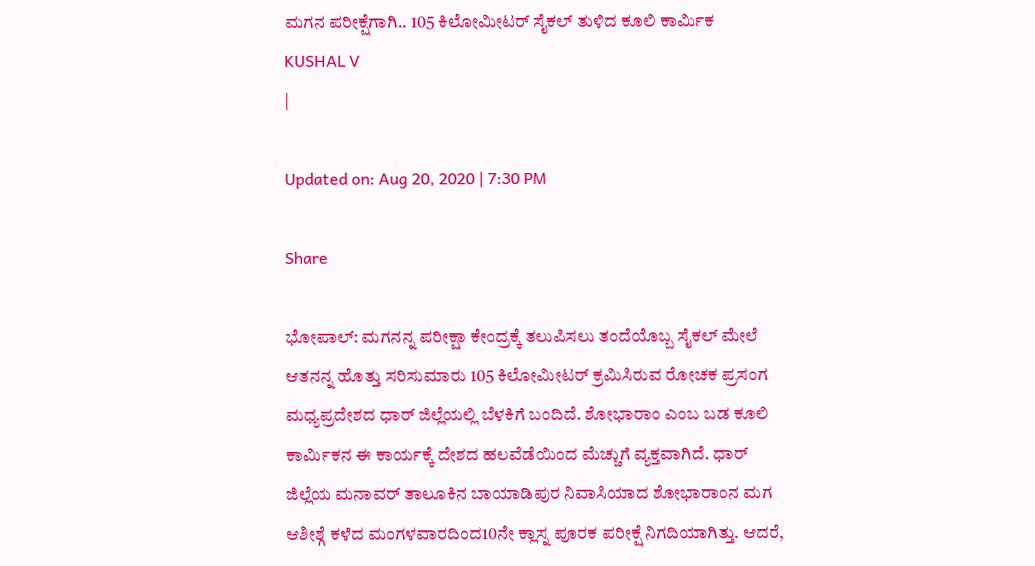ಮಗನ ಪರೀಕ್ಷೆಗಾಗಿ.. 105 ಕಿಲೋಮೀಟರ್ ಸೈಕಲ್ ತುಳಿದ ಕೂಲಿ ಕಾರ್ಮಿಕ
KUSHAL V
|

Updated on: Aug 20, 2020 | 7:30 PM

Share

ಭೋಪಾಲ್: ಮಗನನ್ನ ಪರೀಕ್ಷಾ ಕೇಂದ್ರಕ್ಕೆ ತಲುಪಿಸಲು ತಂದೆಯೊಬ್ಬ ಸೈಕಲ್ ಮೇಲೆ ಆತನನ್ನ ಹೊತ್ತು ಸರಿಸುಮಾರು 105 ಕಿಲೋಮೀಟರ್ ಕ್ರಮಿಸಿರುವ ರೋಚಕ ಪ್ರಸಂಗ ಮಧ್ಯಪ್ರದೇಶದ ಧಾರ್ ಜಿಲ್ಲೆಯಲ್ಲಿ ಬೆಳಕಿಗೆ ಬಂದಿದೆ. ಶೋಭಾರಾಂ ಎಂಬ ಬಡ ಕೂಲಿ ಕಾರ್ಮಿಕನ ಈ ಕಾರ್ಯಕ್ಕೆ ದೇಶದ ಹಲವೆಡೆಯಿಂದ ಮೆಚ್ಚುಗೆ ವ್ಯಕ್ತವಾಗಿದೆ. ಧಾರ್ ಜಿಲ್ಲೆಯ ಮನಾವರ್ ತಾಲೂಕಿನ ಬಾಯಾಡಿಪುರ ನಿವಾಸಿಯಾದ ಶೋಭಾರಾಂನ ಮಗ ಆಶೀಶ್ಗೆ ಕಳೆದ ಮಂಗಳವಾರದಿಂದ10ನೇ ಕ್ಲಾಸ್ನ ಪೂರಕ ಪರೀಕ್ಷೆ ನಿಗದಿಯಾಗಿತ್ತು. ಆದರೆ,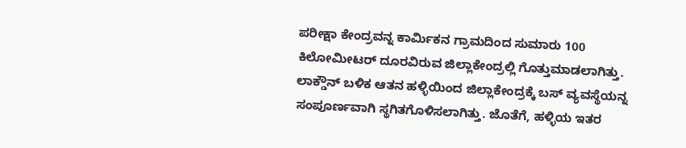ಪರೀಕ್ಷಾ ಕೇಂದ್ರವನ್ನ ಕಾರ್ಮಿಕನ ಗ್ರಾಮದಿಂದ ಸುಮಾರು 100 ಕಿಲೋಮೀಟರ್ ದೂರವಿರುವ ಜಿಲ್ಲಾಕೇಂದ್ರಲ್ಲಿ ಗೊತ್ತುಮಾಡಲಾಗಿತ್ತು. ಲಾಕ್ಡೌನ್ ಬಳಿಕ ಆತನ ಹಳ್ಳಿಯಿಂದ ಜಿಲ್ಲಾಕೇಂದ್ರಕ್ಕೆ ಬಸ್ ವ್ಯವಸ್ಥೆಯನ್ನ ಸಂಪೂರ್ಣವಾಗಿ ಸ್ಥಗಿತಗೊಳಿಸಲಾಗಿತ್ತು. ಜೊತೆಗೆ, ಹಳ್ಳಿಯ ಇತರ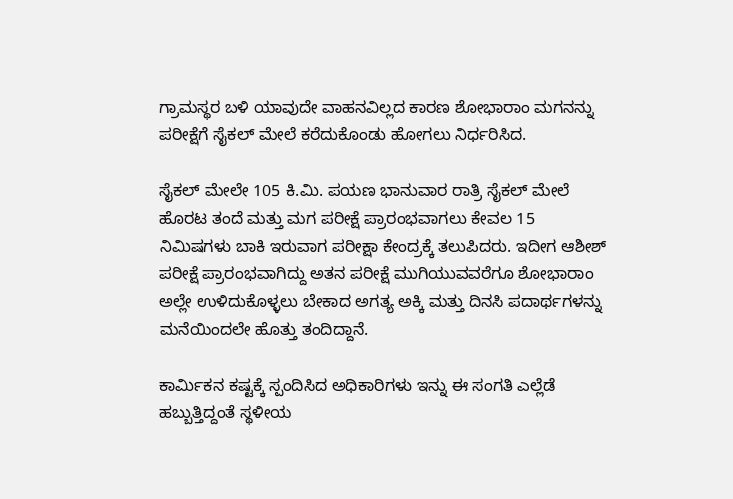ಗ್ರಾಮಸ್ಥರ ಬಳಿ ಯಾವುದೇ ವಾಹನವಿಲ್ಲದ ಕಾರಣ ಶೋಭಾರಾಂ ಮಗನನ್ನು ಪರೀಕ್ಷೆಗೆ ಸೈಕಲ್ ಮೇಲೆ ಕರೆದುಕೊಂಡು ಹೋಗಲು ನಿರ್ಧರಿಸಿದ.

ಸೈಕಲ್ ಮೇಲೇ 105 ಕಿ.ಮಿ. ಪಯಣ ಭಾನುವಾರ ರಾತ್ರಿ ಸೈಕಲ್ ಮೇಲೆ ಹೊರಟ ತಂದೆ ಮತ್ತು ಮಗ ಪರೀಕ್ಷೆ ಪ್ರಾರಂಭವಾಗಲು ಕೇವಲ 15 ನಿಮಿಷಗಳು ಬಾಕಿ ಇರುವಾಗ ಪರೀಕ್ಷಾ ಕೇಂದ್ರಕ್ಕೆ ತಲುಪಿದರು. ಇದೀಗ ಆಶೀಶ್ ಪರೀಕ್ಷೆ ಪ್ರಾರಂಭವಾಗಿದ್ದು ಅತನ ಪರೀಕ್ಷೆ ಮುಗಿಯುವವರೆಗೂ ಶೋಭಾರಾಂ ಅಲ್ಲೇ ಉಳಿದುಕೊಳ್ಳಲು ಬೇಕಾದ ಅಗತ್ಯ ಅಕ್ಕಿ ಮತ್ತು ದಿನಸಿ ಪದಾರ್ಥಗಳನ್ನು ಮನೆಯಿಂದಲೇ ಹೊತ್ತು ತಂದಿದ್ದಾನೆ.

ಕಾರ್ಮಿಕನ ಕಷ್ಟಕ್ಕೆ ಸ್ಪಂದಿಸಿದ ಅಧಿಕಾರಿಗಳು ಇನ್ನು ಈ ಸಂಗತಿ ಎಲ್ಲೆಡೆ ಹಬ್ಬುತ್ತಿದ್ದಂತೆ ಸ್ಥಳೀಯ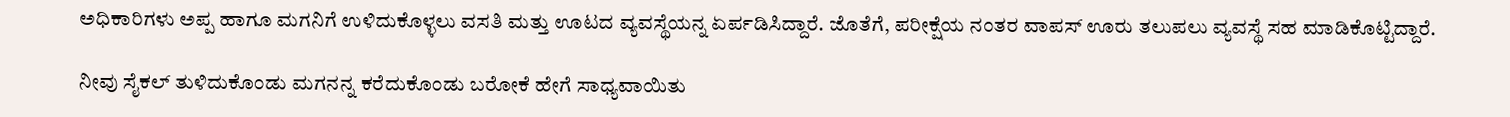ಅಧಿಕಾರಿಗಳು ಅಪ್ಪ ಹಾಗೂ ಮಗನಿಗೆ ಉಳಿದುಕೊಳ್ಳಲು ವಸತಿ ಮತ್ತು ಊಟದ ವ್ಯವಸ್ಥೆಯನ್ನ ಏರ್ಪಡಿಸಿದ್ದಾರೆ. ಜೊತೆಗೆ, ಪರೀಕ್ಷೆಯ ನಂತರ ವಾಪಸ್ ಊರು ತಲುಪಲು ವ್ಯವಸ್ಥೆ ಸಹ ಮಾಡಿಕೊಟ್ಟಿದ್ದಾರೆ.

ನೀವು ಸೈಕಲ್ ತುಳಿದುಕೊಂಡು ಮಗನನ್ನ ಕರೆದುಕೊಂಡು ಬರೋಕೆ ಹೇಗೆ ಸಾಧ್ಯವಾಯಿತು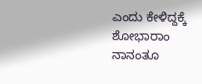ಎಂದು ಕೇಳಿದ್ದಕ್ಕೆ ಶೋಭಾರಾಂ ನಾನಂತೂ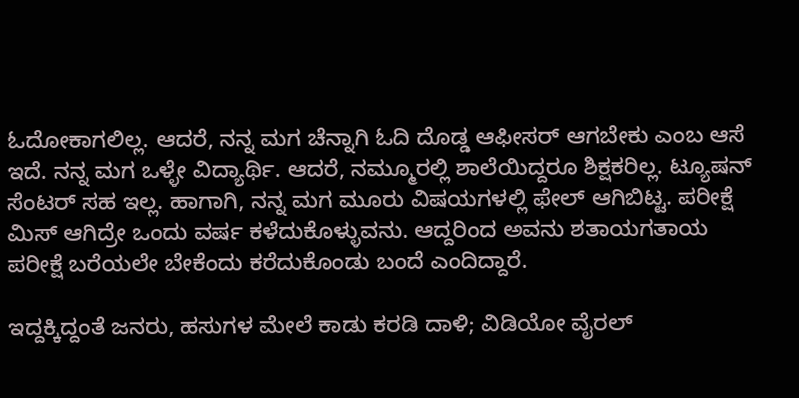ಓದೋಕಾಗಲಿಲ್ಲ. ಆದರೆ, ನನ್ನ ಮಗ ಚೆನ್ನಾಗಿ ಓದಿ ದೊಡ್ಡ ಆಫೀಸರ್ ಆಗಬೇಕು ಎಂಬ ಆಸೆ ಇದೆ. ನನ್ನ ಮಗ ಒಳ್ಳೇ ವಿದ್ಯಾರ್ಥಿ. ಆದರೆ, ನಮ್ಮೂರಲ್ಲಿ ಶಾಲೆಯಿದ್ದರೂ ಶಿಕ್ಷಕರಿಲ್ಲ. ಟ್ಯೂಷನ್ ಸೆಂಟರ್ ಸಹ ಇಲ್ಲ. ಹಾಗಾಗಿ, ನನ್ನ ಮಗ ಮೂರು ವಿಷಯಗಳಲ್ಲಿ ಫೇಲ್ ಆಗಿಬಿಟ್ಟ. ಪರೀಕ್ಷೆ ಮಿಸ್ ಆಗಿದ್ರೇ ಒಂದು ವರ್ಷ ಕಳೆದುಕೊಳ್ಳುವನು. ಆದ್ದರಿಂದ ಅವನು ಶತಾಯಗತಾಯ ಪರೀಕ್ಷೆ ಬರೆಯಲೇ ಬೇಕೆಂದು ಕರೆದುಕೊಂಡು ಬಂದೆ ಎಂದಿದ್ದಾರೆ.

ಇದ್ದಕ್ಕಿದ್ದಂತೆ ಜನರು, ಹಸುಗಳ ಮೇಲೆ ಕಾಡು ಕರಡಿ ದಾಳಿ; ವಿಡಿಯೋ ವೈರಲ್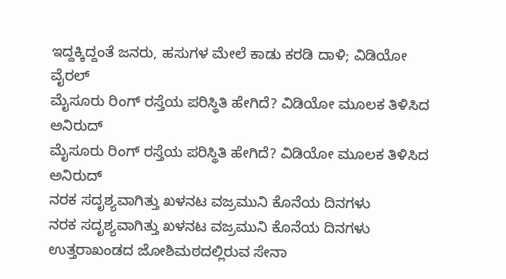ಇದ್ದಕ್ಕಿದ್ದಂತೆ ಜನರು, ಹಸುಗಳ ಮೇಲೆ ಕಾಡು ಕರಡಿ ದಾಳಿ; ವಿಡಿಯೋ ವೈರಲ್
ಮೈಸೂರು ರಿಂಗ್ ರಸ್ತೆಯ ಪರಿಸ್ಥಿತಿ ಹೇಗಿದೆ? ವಿಡಿಯೋ ಮೂಲಕ ತಿಳಿಸಿದ ಅನಿರುದ್
ಮೈಸೂರು ರಿಂಗ್ ರಸ್ತೆಯ ಪರಿಸ್ಥಿತಿ ಹೇಗಿದೆ? ವಿಡಿಯೋ ಮೂಲಕ ತಿಳಿಸಿದ ಅನಿರುದ್
ನರಕ ಸದೃಶ್ಯವಾಗಿತ್ತು ಖಳನಟ ವಜ್ರಮುನಿ ಕೊನೆಯ ದಿನಗಳು
ನರಕ ಸದೃಶ್ಯವಾಗಿತ್ತು ಖಳನಟ ವಜ್ರಮುನಿ ಕೊನೆಯ ದಿನಗಳು
ಉತ್ತರಾಖಂಡದ ಜೋಶಿಮಠದಲ್ಲಿರುವ ಸೇನಾ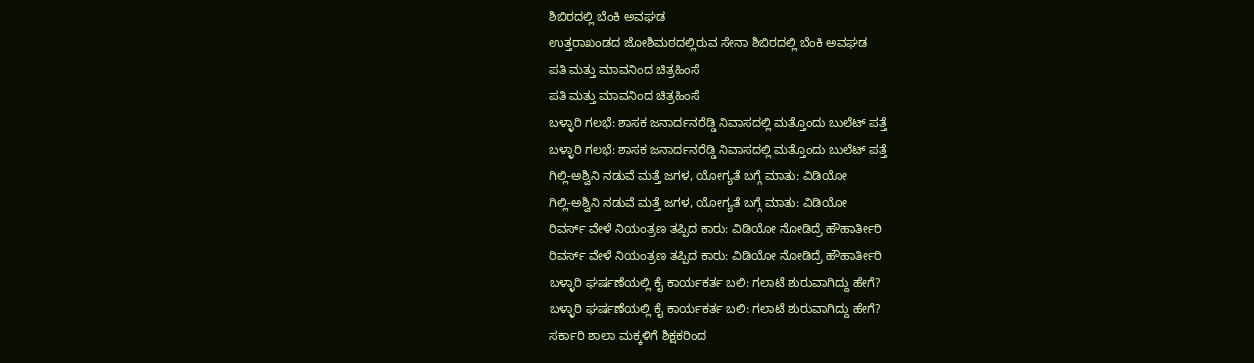ಶಿಬಿರದಲ್ಲಿ ಬೆಂಕಿ ಅವಘಡ
ಉತ್ತರಾಖಂಡದ ಜೋಶಿಮಠದಲ್ಲಿರುವ ಸೇನಾ ಶಿಬಿರದಲ್ಲಿ ಬೆಂಕಿ ಅವಘಡ
ಪತಿ ಮತ್ತು ಮಾವನಿಂದ ಚಿತ್ರಹಿಂಸೆ
ಪತಿ ಮತ್ತು ಮಾವನಿಂದ ಚಿತ್ರಹಿಂಸೆ
ಬಳ್ಳಾರಿ ಗಲಭೆ: ಶಾಸಕ ಜನಾರ್ದನರೆಡ್ಡಿ ನಿವಾಸದಲ್ಲಿ ಮತ್ತೊಂದು ಬುಲೆಟ್ ಪತ್ತೆ
ಬಳ್ಳಾರಿ ಗಲಭೆ: ಶಾಸಕ ಜನಾರ್ದನರೆಡ್ಡಿ ನಿವಾಸದಲ್ಲಿ ಮತ್ತೊಂದು ಬುಲೆಟ್ ಪತ್ತೆ
ಗಿಲ್ಲಿ-ಅಶ್ವಿನಿ ನಡುವೆ ಮತ್ತೆ ಜಗಳ, ಯೋಗ್ಯತೆ ಬಗ್ಗೆ ಮಾತು: ವಿಡಿಯೋ
ಗಿಲ್ಲಿ-ಅಶ್ವಿನಿ ನಡುವೆ ಮತ್ತೆ ಜಗಳ, ಯೋಗ್ಯತೆ ಬಗ್ಗೆ ಮಾತು: ವಿಡಿಯೋ
ರಿವರ್ಸ್ ವೇಳೆ ನಿಯಂತ್ರಣ ತಪ್ಪಿದ ಕಾರು: ವಿಡಿಯೋ ನೋಡಿದ್ರೆ ಹೌಹಾರ್ತೀರಿ
ರಿವರ್ಸ್ ವೇಳೆ ನಿಯಂತ್ರಣ ತಪ್ಪಿದ ಕಾರು: ವಿಡಿಯೋ ನೋಡಿದ್ರೆ ಹೌಹಾರ್ತೀರಿ
ಬಳ್ಳಾರಿ ಘರ್ಷಣೆಯಲ್ಲಿ ಕೈ ಕಾರ್ಯಕರ್ತ ಬಲಿ: ಗಲಾಟೆ ಶುರುವಾಗಿದ್ದು ಹೇಗೆ?
ಬಳ್ಳಾರಿ ಘರ್ಷಣೆಯಲ್ಲಿ ಕೈ ಕಾರ್ಯಕರ್ತ ಬಲಿ: ಗಲಾಟೆ ಶುರುವಾಗಿದ್ದು ಹೇಗೆ?
ಸರ್ಕಾರಿ ಶಾಲಾ ಮಕ್ಕಳಿಗೆ ಶಿಕ್ಷಕರಿಂದ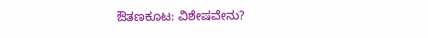ಔತಣಕೂಟ: ವಿಶೇಷವೇನು?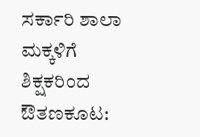ಸರ್ಕಾರಿ ಶಾಲಾ ಮಕ್ಕಳಿಗೆ ಶಿಕ್ಷಕರಿಂದ ಔತಣಕೂಟ: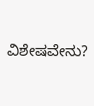ವಿಶೇಷವೇನು?